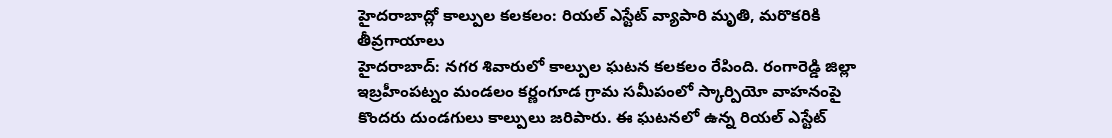హైదరాబాద్లో కాల్పుల కలకలం: రియల్ ఎస్టేట్ వ్యాపారి మృతి, మరొకరికి తీవ్రగాయాలు
హైదరాబాద్: నగర శివారులో కాల్పుల ఘటన కలకలం రేపింది. రంగారెడ్డి జిల్లా ఇబ్రహీంపట్నం మండలం కర్ణంగూడ గ్రామ సమీపంలో స్కార్పియో వాహనంపై కొందరు దుండగులు కాల్పులు జరిపారు. ఈ ఘటనలో ఉన్న రియల్ ఎస్టేట్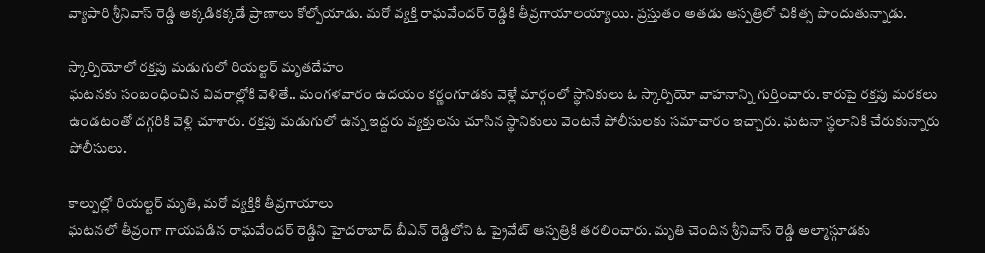వ్యాపారి శ్రీనివాస్ రెడ్డి అక్కడికక్కడే ప్రాణాలు కోల్పోయాడు. మరో వ్యక్తి రాఘవేందర్ రెడ్డికి తీవ్రగాయాలయ్యాయి. ప్రస్తుతం అతడు ఆస్పత్రిలో చికిత్స పొందుతున్నాడు.

స్కార్పియోలో రక్తపు మడుగులో రియల్టర్ మృతదేహం
ఘటనకు సంబంధించిన వివరాల్లోకి వెళితే.. మంగళవారం ఉదయం కర్ణంగూడకు వెళ్లే మార్గంలో స్థానికులు ఓ స్కార్పియో వాహనాన్ని గుర్తించారు. కారుపై రక్తపు మరకలు ఉండటంతో దగ్గరికి వెళ్లి చూశారు. రక్తపు మడుగులో ఉన్న ఇద్దరు వ్యక్తులను చూసిన స్థానికులు వెంటనే పోలీసులకు సమాచారం ఇచ్చారు. ఘటనా స్థలానికి చేరుకున్నారు పోలీసులు.

కాల్పుల్లో రియల్టర్ మృతి, మరో వ్యక్తికి తీవ్రగాయాలు
ఘటనలో తీవ్రంగా గాయపడిన రాఘవేందర్ రెడ్డిని హైదరాబాద్ బీఎన్ రెడ్డిలోని ఓ ప్రైవేట్ ఆస్పత్రికి తరలించారు. మృతి చెందిన శ్రీనివాస్ రెడ్డి అల్మాస్గూడకు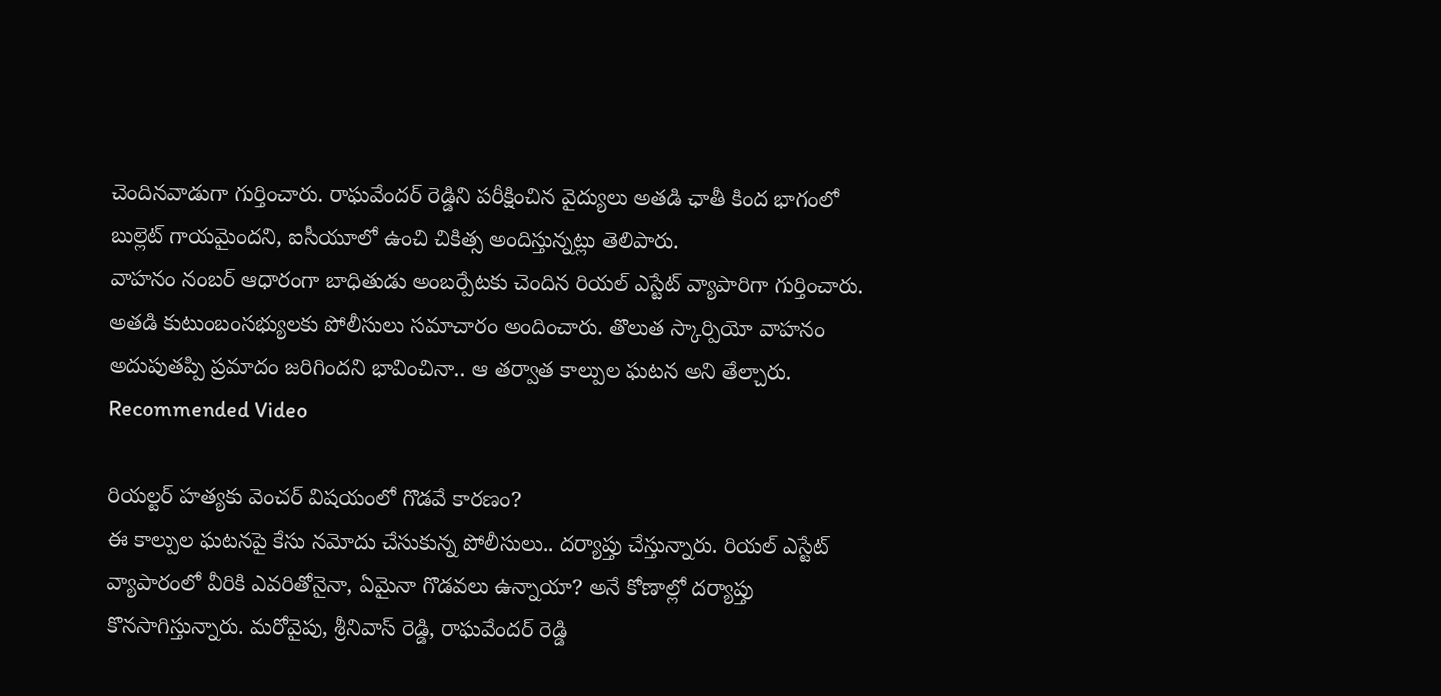చెందినవాడుగా గుర్తించారు. రాఘవేందర్ రెడ్డిని పరీక్షించిన వైద్యులు అతడి ఛాతీ కింద భాగంలో బుల్లెట్ గాయమైందని, ఐసీయూలో ఉంచి చికిత్స అందిస్తున్నట్లు తెలిపారు.
వాహనం నంబర్ ఆధారంగా బాధితుడు అంబర్పేటకు చెందిన రియల్ ఎస్టేట్ వ్యాపారిగా గుర్తించారు. అతడి కుటుంబంసభ్యులకు పోలీసులు సమాచారం అందించారు. తొలుత స్కార్పియో వాహనం అదుపుతప్పి ప్రమాదం జరిగిందని భావించినా.. ఆ తర్వాత కాల్పుల ఘటన అని తేల్చారు.
Recommended Video

రియల్టర్ హత్యకు వెంచర్ విషయంలో గొడవే కారణం?
ఈ కాల్పుల ఘటనపై కేసు నమోదు చేసుకున్న పోలీసులు.. దర్యాప్తు చేస్తున్నారు. రియల్ ఎస్టేట్ వ్యాపారంలో వీరికి ఎవరితోనైనా, ఏమైనా గొడవలు ఉన్నాయా? అనే కోణాల్లో దర్యాప్తు కొనసాగిస్తున్నారు. మరోవైపు, శ్రీనివాస్ రెడ్డి, రాఘవేందర్ రెడ్డి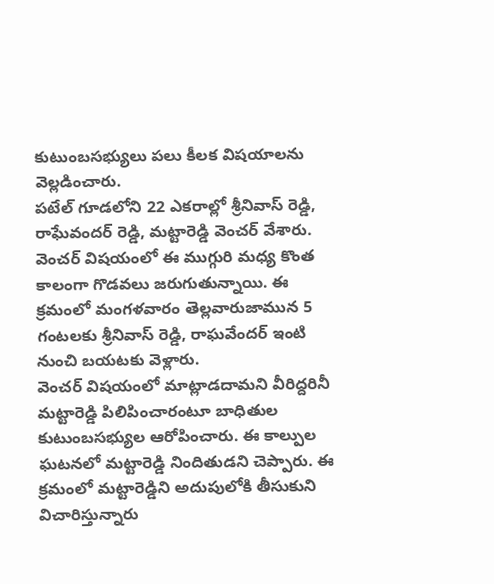కుటుంబసభ్యులు పలు కీలక విషయాలను వెల్లడించారు.
పటేల్ గూడలోని 22 ఎకరాల్లో శ్రీనివాస్ రెడ్డి, రాఘేవందర్ రెడ్డి, మట్టారెడ్డి వెంచర్ వేశారు. వెంచర్ విషయంలో ఈ ముగ్గురి మధ్య కొంత కాలంగా గొడవలు జరుగుతున్నాయి. ఈ క్రమంలో మంగళవారం తెల్లవారుజామున 5 గంటలకు శ్రీనివాస్ రెడ్డి, రాఘవేందర్ ఇంటి నుంచి బయటకు వెళ్లారు.
వెంచర్ విషయంలో మాట్లాడదామని వీరిద్దరినీ మట్టారెడ్డి పిలిపించారంటూ బాధితుల కుటుంబసభ్యుల ఆరోపించారు. ఈ కాల్పుల ఘటనలో మట్టారెడ్డి నిందితుడని చెప్పారు. ఈ క్రమంలో మట్టారెడ్డిని అదుపులోకి తీసుకుని విచారిస్తున్నారు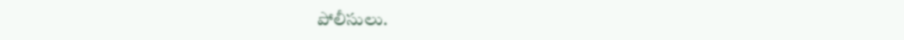పోలీసులు.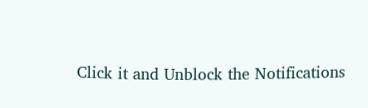Click it and Unblock the Notifications